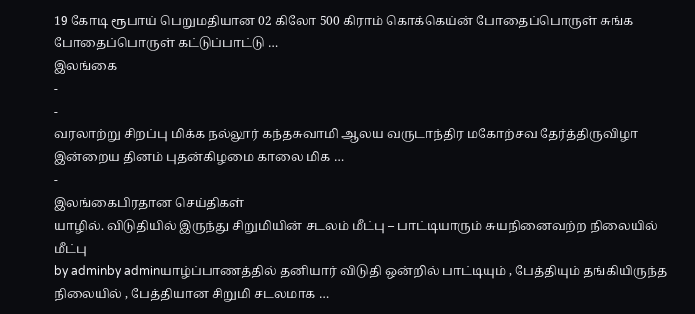19 கோடி ரூபாய் பெறுமதியான 02 கிலோ 500 கிராம் கொக்கெய்ன் போதைப்பொருள் சுங்க போதைப்பொருள் கட்டுப்பாட்டு …
இலங்கை
-
-
வரலாற்று சிறப்பு மிக்க நல்லூர் கந்தசுவாமி ஆலய வருடாந்திர மகோற்சவ தேர்த்திருவிழா இன்றைய தினம் புதன்கிழமை காலை மிக …
-
இலங்கைபிரதான செய்திகள்
யாழில். விடுதியில் இருந்து சிறுமியின் சடலம் மீட்பு – பாட்டியாரும் சுயநினைவற்ற நிலையில் மீட்பு
by adminby adminயாழ்ப்பாணத்தில் தனியார் விடுதி ஒன்றில் பாட்டியும் , பேத்தியும் தங்கியிருந்த நிலையில் , பேத்தியான சிறுமி சடலமாக …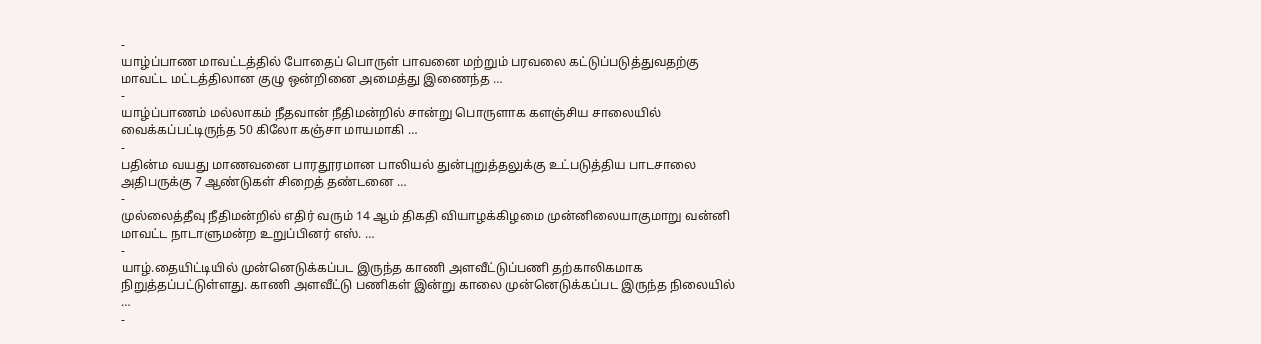-
யாழ்ப்பாண மாவட்டத்தில் போதைப் பொருள் பாவனை மற்றும் பரவலை கட்டுப்படுத்துவதற்கு மாவட்ட மட்டத்திலான குழு ஒன்றினை அமைத்து இணைந்த …
-
யாழ்ப்பாணம் மல்லாகம் நீதவான் நீதிமன்றில் சான்று பொருளாக களஞ்சிய சாலையில் வைக்கப்பட்டிருந்த 50 கிலோ கஞ்சா மாயமாகி …
-
பதின்ம வயது மாணவனை பாரதூரமான பாலியல் துன்புறுத்தலுக்கு உட்படுத்திய பாடசாலை அதிபருக்கு 7 ஆண்டுகள் சிறைத் தண்டனை …
-
முல்லைத்தீவு நீதிமன்றில் எதிர் வரும் 14 ஆம் திகதி வியாழக்கிழமை முன்னிலையாகுமாறு வன்னி மாவட்ட நாடாளுமன்ற உறுப்பினர் எஸ். …
-
யாழ்.தையிட்டியில் முன்னெடுக்கப்பட இருந்த காணி அளவீட்டுப்பணி தற்காலிகமாக நிறுத்தப்பட்டுள்ளது. காணி அளவீட்டு பணிகள் இன்று காலை முன்னெடுக்கப்பட இருந்த நிலையில் …
-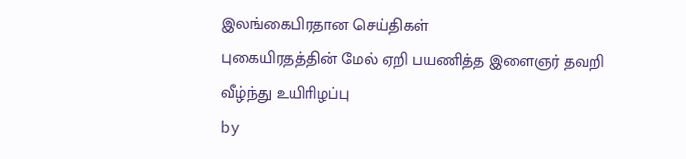இலங்கைபிரதான செய்திகள்
புகையிரதத்தின் மேல் ஏறி பயணித்த இளைஞர் தவறி வீழ்ந்து உயிாிழப்பு
by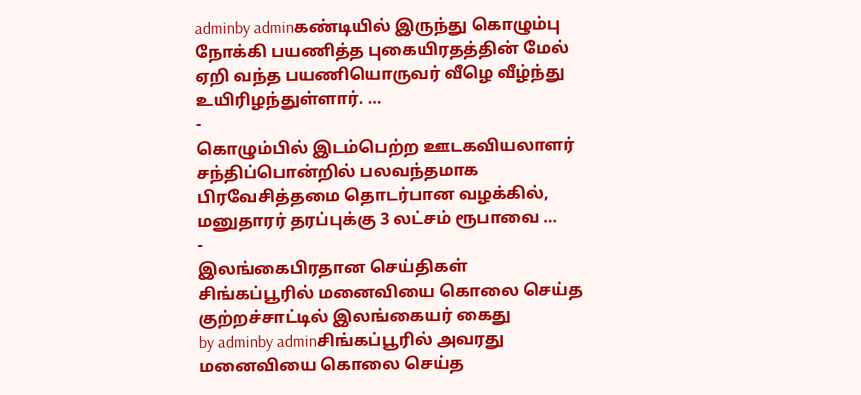adminby adminகண்டியில் இருந்து கொழும்பு நோக்கி பயணித்த புகையிரதத்தின் மேல் ஏறி வந்த பயணியொருவர் வீழெ வீழ்ந்து உயிரிழந்துள்ளார். …
-
கொழும்பில் இடம்பெற்ற ஊடகவியலாளர் சந்திப்பொன்றில் பலவந்தமாக பிரவேசித்தமை தொடர்பான வழக்கில், மனுதாரர் தரப்புக்கு 3 லட்சம் ரூபாவை …
-
இலங்கைபிரதான செய்திகள்
சிங்கப்பூரில் மனைவியை கொலை செய்த குற்றச்சாட்டில் இலங்கையர் கைது
by adminby adminசிங்கப்பூரில் அவரது மனைவியை கொலை செய்த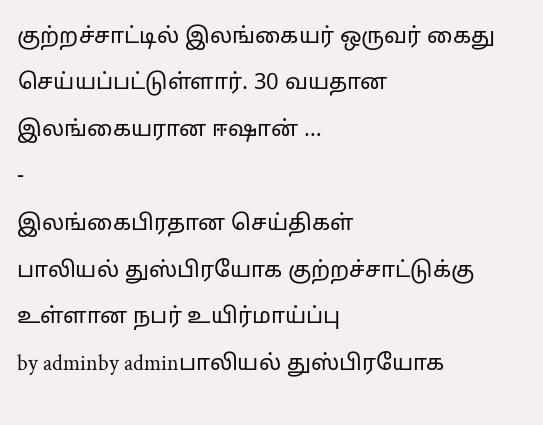குற்றச்சாட்டில் இலங்கையர் ஒருவர் கைது செய்யப்பட்டுள்ளார். 30 வயதான இலங்கையரான ஈஷான் …
-
இலங்கைபிரதான செய்திகள்
பாலியல் துஸ்பிரயோக குற்றச்சாட்டுக்கு உள்ளான நபர் உயிர்மாய்ப்பு
by adminby adminபாலியல் துஸ்பிரயோக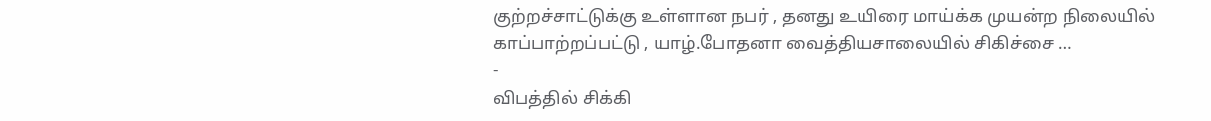குற்றச்சாட்டுக்கு உள்ளான நபர் , தனது உயிரை மாய்க்க முயன்ற நிலையில் காப்பாற்றப்பட்டு , யாழ்.போதனா வைத்தியசாலையில் சிகிச்சை …
-
விபத்தில் சிக்கி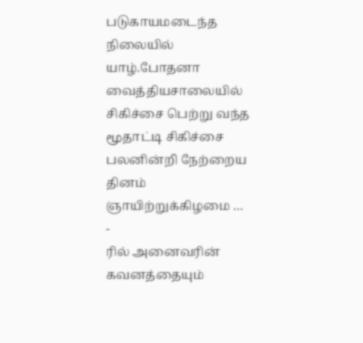படுகாயமடைந்த நிலையில் யாழ்.போதனா வைத்தியசாலையில் சிகிச்சை பெற்று வந்த மூதாட்டி சிகிச்சை பலனின்றி நேற்றைய தினம் ஞாயிற்றுக்கிழமை …
-
ரில் அனைவரின் கவனத்தையும்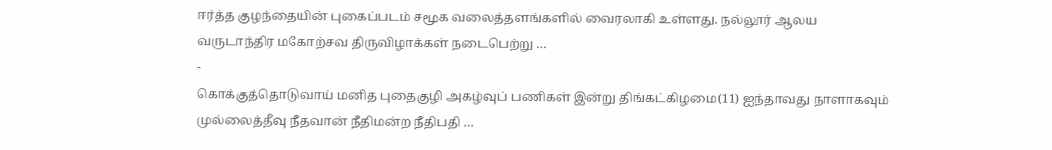ஈர்த்த குழந்தையின் புகைப்படம் சமூக வலைத்தளங்களில் வைரலாகி உள்ளது. நல்லூர் ஆலய வருடாந்திர மகோற்சவ திருவிழாக்கள் நடைபெற்று …
-
கொக்குத்தொடுவாய் மனித புதைகுழி அகழ்வுப் பணிகள் இன்று திங்கட்கிழமை(11) ஐந்தாவது நாளாகவும் முல்லைத்தீவு நீதவான் நீதிமன்ற நீதிபதி …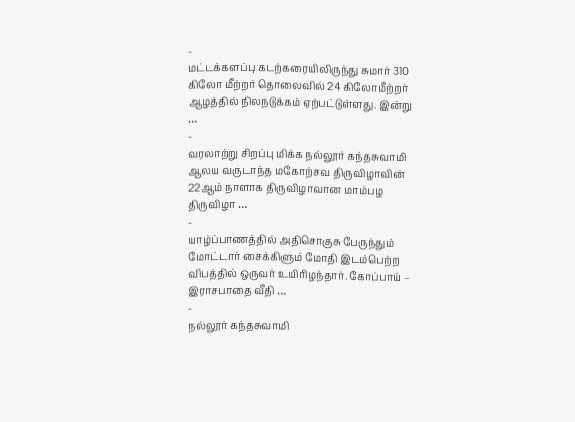-
மட்டக்களப்பு கடற்கரையிலிருந்து சுமார் 310 கிலோ மீற்றர் தொலைவில் 24 கிலோமீற்றர் ஆழத்தில் நிலநடுக்கம் ஏற்பட்டுள்ளது. இன்று …
-
வரலாற்று சிறப்பு மிக்க நல்லூர் கந்தசுவாமி ஆலய வருடாந்த மகோற்சவ திருவிழாவின் 22ஆம் நாளாக திருவிழாவான மாம்பழ திருவிழா …
-
யாழ்ப்பாணத்தில் அதிசொகுசு பேருந்தும் மோட்டார் சைக்கிளும் மோதி இடம்பெற்ற விபத்தில் ஒருவர் உயிரிழந்தார். கோப்பாய் – இராசபாதை வீதி …
-
நல்லூர் கந்தசுவாமி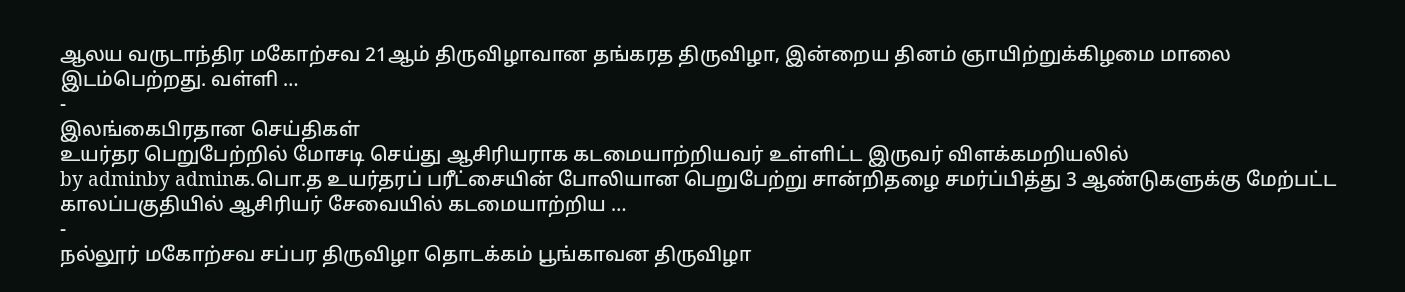ஆலய வருடாந்திர மகோற்சவ 21ஆம் திருவிழாவான தங்கரத திருவிழா, இன்றைய தினம் ஞாயிற்றுக்கிழமை மாலை இடம்பெற்றது. வள்ளி …
-
இலங்கைபிரதான செய்திகள்
உயர்தர பெறுபேற்றில் மோசடி செய்து ஆசிரியராக கடமையாற்றியவர் உள்ளிட்ட இருவர் விளக்கமறியலில்
by adminby adminக.பொ.த உயர்தரப் பரீட்சையின் போலியான பெறுபேற்று சான்றிதழை சமர்ப்பித்து 3 ஆண்டுகளுக்கு மேற்பட்ட காலப்பகுதியில் ஆசிரியர் சேவையில் கடமையாற்றிய …
-
நல்லூர் மகோற்சவ சப்பர திருவிழா தொடக்கம் பூங்காவன திருவிழா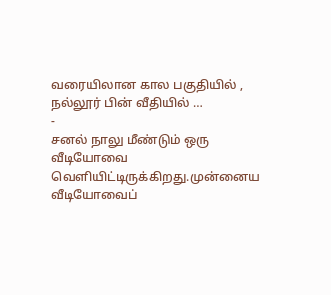வரையிலான கால பகுதியில் , நல்லூர் பின் வீதியில் …
-
சனல் நாலு மீண்டும் ஒரு வீடியோவை வெளியிட்டிருக்கிறது.முன்னைய வீடியோவைப்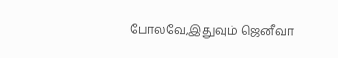போலவே,இதுவும் ஜெனீவா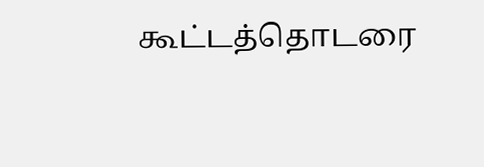கூட்டத்தொடரை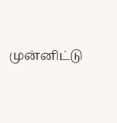முன்னிட்டு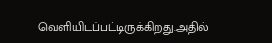வெளியிடப்பட்டிருக்கிறது.அதில்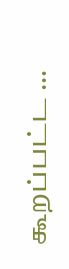கூறப்பட்ட …